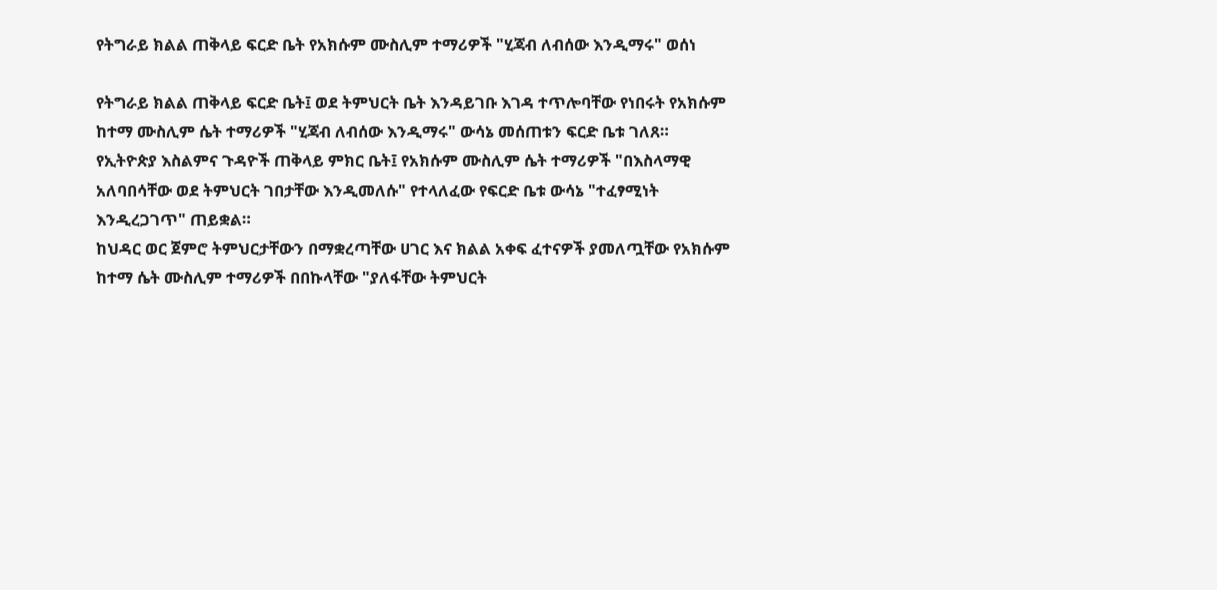የትግራይ ክልል ጠቅላይ ፍርድ ቤት የአክሱም ሙስሊም ተማሪዎች "ሂጃብ ለብሰው እንዲማሩ" ወሰነ

የትግራይ ክልል ጠቅላይ ፍርድ ቤት፤ ወደ ትምህርት ቤት እንዳይገቡ እገዳ ተጥሎባቸው የነበሩት የአክሱም ከተማ ሙስሊም ሴት ተማሪዎች "ሂጃብ ለብሰው እንዲማሩ" ውሳኔ መሰጠቱን ፍርድ ቤቱ ገለጸ።
የኢትዮጵያ እስልምና ጉዳዮች ጠቅላይ ምክር ቤት፤ የአክሱም ሙስሊም ሴት ተማሪዎች "በእስላማዊ አለባበሳቸው ወደ ትምህርት ገበታቸው እንዲመለሱ" የተላለፈው የፍርድ ቤቱ ውሳኔ "ተፈፃሚነት እንዲረጋገጥ" ጠይቋል።
ከህዳር ወር ጀምሮ ትምህርታቸውን በማቋረጣቸው ሀገር እና ክልል አቀፍ ፈተናዎች ያመለጧቸው የአክሱም ከተማ ሴት ሙስሊም ተማሪዎች በበኩላቸው "ያለፋቸው ትምህርት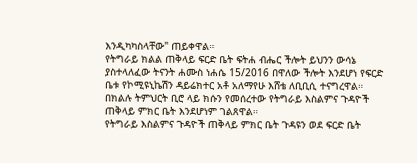እንዲካካስላቸው" ጠይቀዋል።
የትግራይ ክልል ጠቅላይ ፍርድ ቤት ፍትሐ ብሔር ችሎት ይህንን ውሳኔ ያስተላለፈው ትናንት ሐሙስ ነሐሴ 15/2016 በዋለው ችሎት እንደሆነ የፍርድ ቤቱ የኮሚዩኒኬሽን ዳይሬክተር አቶ አለማየሁ እሸቴ ለቢቢሲ ተናግረዋል።
በክልሉ ትምህርት ቢሮ ላይ ክሱን የመሰረተው የትግራይ እስልምና ጉዳዮች ጠቅላይ ምክር ቤት እንደሆነም ገልጸዋል።
የትግራይ እስልምና ጉዳዮች ጠቅላይ ምክር ቤት ጉዳዩን ወደ ፍርድ ቤት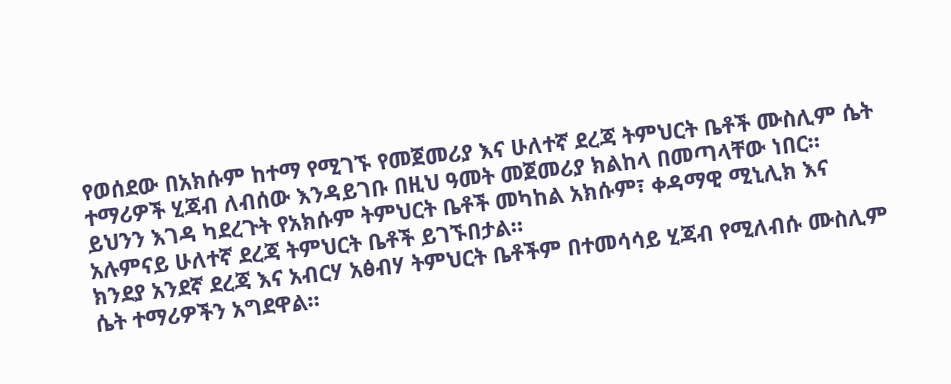የወሰደው በአክሱም ከተማ የሚገኙ የመጀመሪያ እና ሁለተኛ ደረጃ ትምህርት ቤቶች ሙስሊም ሴት ተማሪዎች ሂጃብ ለብሰው እንዳይገቡ በዚህ ዓመት መጀመሪያ ክልከላ በመጣላቸው ነበር።
ይህንን እገዳ ካደረጉት የአክሱም ትምህርት ቤቶች መካከል አክሱም፣ ቀዳማዊ ሚኒሊክ እና አሉምናይ ሁለተኛ ደረጃ ትምህርት ቤቶች ይገኙበታል።
ክንደያ አንደኛ ደረጃ እና አብርሃ አፅብሃ ትምህርት ቤቶችም በተመሳሳይ ሂጃብ የሚለብሱ ሙስሊም ሴት ተማሪዎችን አግደዋል።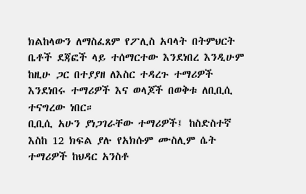ክልከላውን ለማስፈጸም የፖሊስ አባላት በትምህርት ቤቶች ደጃፎች ላይ ተሰማርተው እንደነበረ እንዲሁም ከዚሁ ጋር በተያያዘ ለእስር ተዳረጉ ተማሪዎች እንደነበሩ ተማሪዎች እና ወላጆች በወቅቱ ለቢቢሲ ተናግረው ነበር።
ቢቢሲ አሁን ያነጋገራቸው ተማሪዎች፤ ከስድስተኛ እስከ 12 ክፍል ያሉ የአክሱም ሙስሊም ሴት ተማሪዎች ከህዳር አንስቶ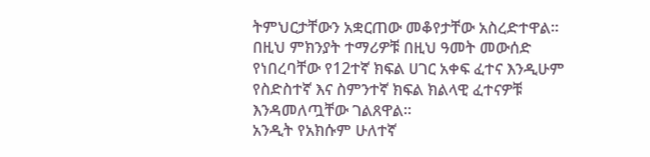ትምህርታቸውን አቋርጠው መቆየታቸው አስረድተዋል።
በዚህ ምክንያት ተማሪዎቹ በዚህ ዓመት መውሰድ የነበረባቸው የ12ተኛ ክፍል ሀገር አቀፍ ፈተና እንዲሁም የስድስተኛ እና ስምንተኛ ክፍል ክልላዊ ፈተናዎቹ እንዳመለጧቸው ገልጸዋል።
አንዲት የአክሱም ሁለተኛ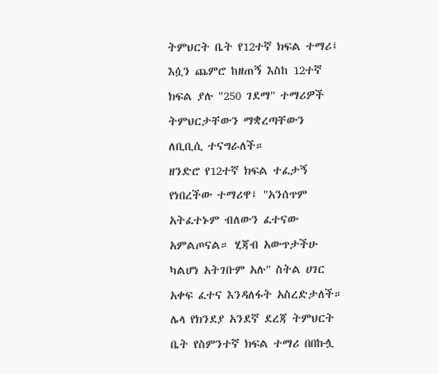ትምህርት ቤት የ12ተኛ ክፍል ተማሪ፤ እሷን ጨምሮ ከዘጠኝ እስከ 12ተኛ ክፍል ያሉ "250 ገደማ" ተማሪዎች ትምህርታቸውን ማቋረጣቸውን ለቢቢሲ ተናግራለች።
ዘንድሮ የ12ተኛ ክፍል ተፈታኝ የነበረችው ተማሪዋ፤ "አንሰጥም አትፈተኑም ብለውን ፈተናው አምልጦናል። ሂጃብ አውጥታችሁ ካልሆነ አትገቡም አሉ" ስትል ሀገር አቀፍ ፈተና እንዳለፋት አስረድታለች።
ሌላ የክንደያ አንደኛ ደረጃ ትምህርት ቤት የስምንተኛ ክፍል ተማሪ በበኩሏ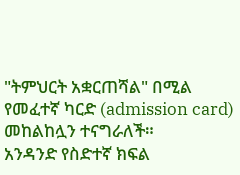"ትምህርት አቋርጠሻል" በሚል የመፈተኛ ካርድ (admission card) መከልከሏን ተናግራለች።
አንዳንድ የስድተኛ ክፍል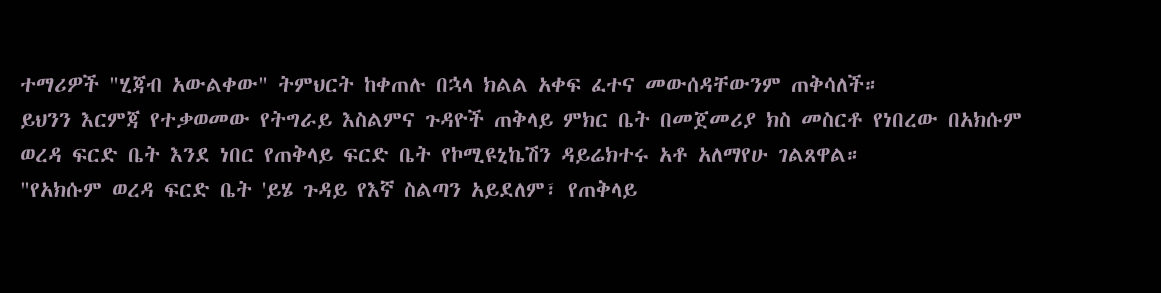ተማሪዎች "ሂጃብ አውልቀው" ትምህርት ከቀጠሉ በኋላ ክልል አቀፍ ፈተና መውሰዳቸውንም ጠቅሳለች።
ይህንን እርምጃ የተቃወመው የትግራይ እስልምና ጉዳዮች ጠቅላይ ምክር ቤት በመጀመሪያ ክስ መስርቶ የነበረው በአክሱም ወረዳ ፍርድ ቤት እንደ ነበር የጠቅላይ ፍርድ ቤት የኮሚዩኒኬሽን ዳይሬክተሩ አቶ አለማየሁ ገልጸዋል።
"የአክሱም ወረዳ ፍርድ ቤት 'ይሄ ጉዳይ የእኛ ስልጣን አይደለም፣ የጠቅላይ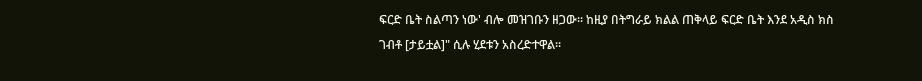ፍርድ ቤት ስልጣን ነው' ብሎ መዝገቡን ዘጋው። ከዚያ በትግራይ ክልል ጠቅላይ ፍርድ ቤት እንደ አዲስ ክስ ገብቶ [ታይቷል]" ሲሉ ሂደቱን አስረድተዋል።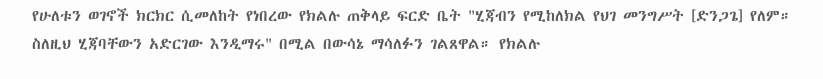የሁለቱን ወገኖች ክርክር ሲመለከት የነበረው የክልሉ ጠቅላይ ፍርድ ቤት "ሂጃብን የሚከለክል የህገ መንግሥት [ድንጋጌ] የለም። ስለዚህ ሂጃባቸውን አድርገው እንዲማሩ" በሚል በውሳኔ ማሳለፉን ገልጸዋል። የክልሉ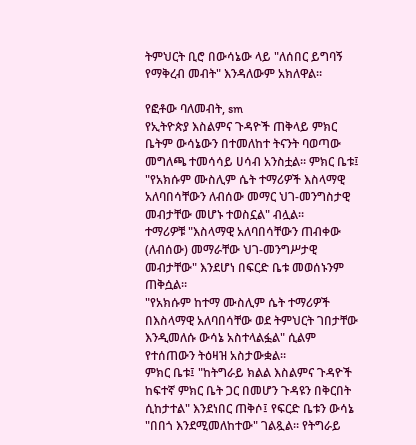ትምህርት ቢሮ በውሳኔው ላይ "ለሰበር ይግባኝ የማቅረብ መብት" እንዳለውም አክለዋል።

የፎቶው ባለመብት, sm
የኢትዮጵያ እስልምና ጉዳዮች ጠቅላይ ምክር ቤትም ውሳኔውን በተመለከተ ትናንት ባወጣው መግለጫ ተመሳሳይ ሀሳብ አንስቷል። ምክር ቤቱ፤ "የአክሱም ሙስሊም ሴት ተማሪዎች እስላማዊ አለባበሳቸውን ለብሰው መማር ህገ-መንግስታዊ መብታቸው መሆኑ ተወስኗል" ብሏል።
ተማሪዎቹ "እስላማዊ አለባበሳቸውን ጠብቀው (ለብሰው) መማራቸው ህገ-መንግሥታዊ መብታቸው" እንደሆነ በፍርድ ቤቱ መወሰኑንም ጠቅሷል።
"የአክሱም ከተማ ሙስሊም ሴት ተማሪዎች በእስላማዊ አለባበሳቸው ወደ ትምህርት ገበታቸው እንዲመለሱ ውሳኔ አስተላልፏል" ሲልም የተሰጠውን ትዕዛዝ አስታውቋል።
ምክር ቤቱ፤ "ከትግራይ ክልል እስልምና ጉዳዮች ከፍተኛ ምክር ቤት ጋር በመሆን ጉዳዩን በቅርበት ሲከታተል" እንደነበር ጠቅሶ፤ የፍርድ ቤቱን ውሳኔ "በበጎ እንደሚመለከተው" ገልጿል። የትግራይ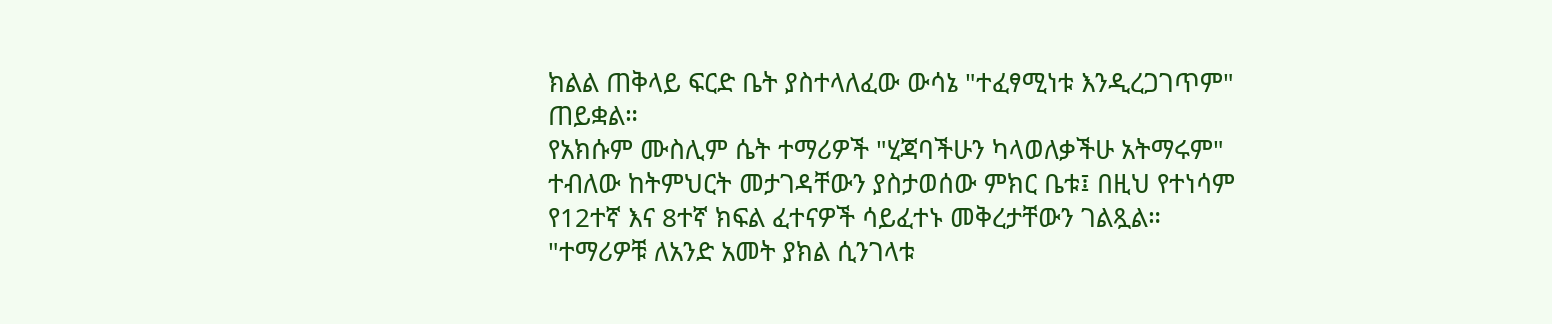ክልል ጠቅላይ ፍርድ ቤት ያስተላለፈው ውሳኔ "ተፈፃሚነቱ እንዲረጋገጥም" ጠይቋል።
የአክሱም ሙስሊም ሴት ተማሪዎች "ሂጃባችሁን ካላወለቃችሁ አትማሩም" ተብለው ከትምህርት መታገዳቸውን ያስታወሰው ምክር ቤቱ፤ በዚህ የተነሳም የ12ተኛ እና 8ተኛ ክፍል ፈተናዎች ሳይፈተኑ መቅረታቸውን ገልጿል።
"ተማሪዎቹ ለአንድ አመት ያክል ሲንገላቱ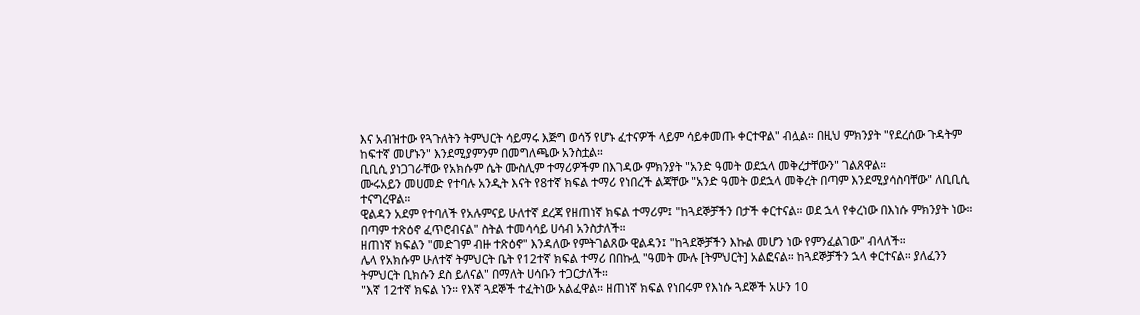እና አብዝተው የጓጉለትን ትምህርት ሳይማሩ እጅግ ወሳኝ የሆኑ ፈተናዎች ላይም ሳይቀመጡ ቀርተዋል" ብሏል። በዚህ ምክንያት "የደረሰው ጉዳትም ከፍተኛ መሆኑን" እንደሚያምንም በመግለጫው አንስቷል።
ቢቢሲ ያነጋገራቸው የአክሱም ሴት ሙስሊም ተማሪዎችም በእገዳው ምክንያት "አንድ ዓመት ወደኋላ መቅረታቸውን" ገልጸዋል።
ሙሩአይን መሀመድ የተባሉ አንዲት እናት የ8ተኛ ክፍል ተማሪ የነበረች ልጃቸው "አንድ ዓመት ወደኋላ መቅረት በጣም እንደሚያሳስባቸው" ለቢቢሲ ተናግረዋል።
ዊልዳን አደም የተባለች የአሉምናይ ሁለተኛ ደረጃ የዘጠነኛ ክፍል ተማሪም፤ "ከጓደኞቻችን በታች ቀርተናል። ወደ ኋላ የቀረነው በእነሱ ምክንያት ነው። በጣም ተጽዕኖ ፈጥሮብናል" ስትል ተመሳሳይ ሀሳብ አንስታለች።
ዘጠነኛ ክፍልን "መድገም ብዙ ተጽዕኖ" እንዳለው የምትገልጸው ዊልዳን፤ "ከጓደኞቻችን እኩል መሆን ነው የምንፈልገው" ብላለች።
ሌላ የአክሱም ሁለተኛ ትምህርት ቤት የ12ተኛ ክፍል ተማሪ በበኩሏ "ዓመት ሙሉ [ትምህርት] አልፎናል። ከጓደኞቻችን ኋላ ቀርተናል። ያለፈንን ትምህርት ቢክሱን ደስ ይለናል" በማለት ሀሳቡን ተጋርታለች።
"እኛ 12ተኛ ክፍል ነን። የእኛ ጓደኞች ተፈትነው አልፈዋል። ዘጠነኛ ክፍል የነበሩም የእነሱ ጓደኞች አሁን 10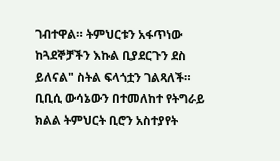ገብተዋል። ትምህርቱን አፋጥነው ከጓደኞቻችን እኩል ቢያደርጉን ደስ ይለናል" ስትል ፍላጎቷን ገልጻለች።
ቢቢሲ ውሳኔውን በተመለከተ የትግራይ ክልል ትምህርት ቢሮን አስተያየት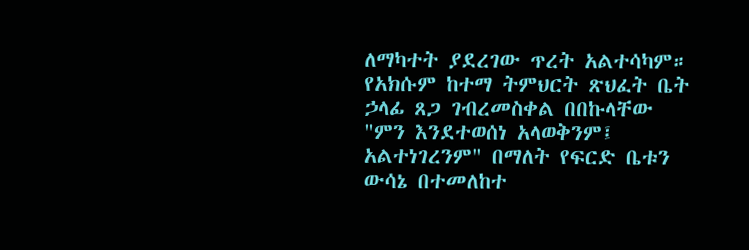ለማካተት ያደረገው ጥረት አልተሳካም።
የአክሱም ከተማ ትምህርት ጽህፈት ቤት ኃላፊ ጸጋ ገብረመስቀል በበኩላቸው "ምን እንደተወሰነ አላወቅንም፤ አልተነገረንም" በማለት የፍርድ ቤቱን ውሳኔ በተመለከተ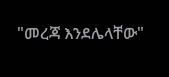"መረጃ እንደሌላቸው"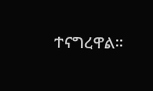ተናግረዋል።